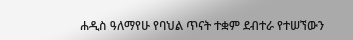ሐዲስ ዓለማየሁ የባህል ጥናት ተቋም ደብተራ የተሠኘውን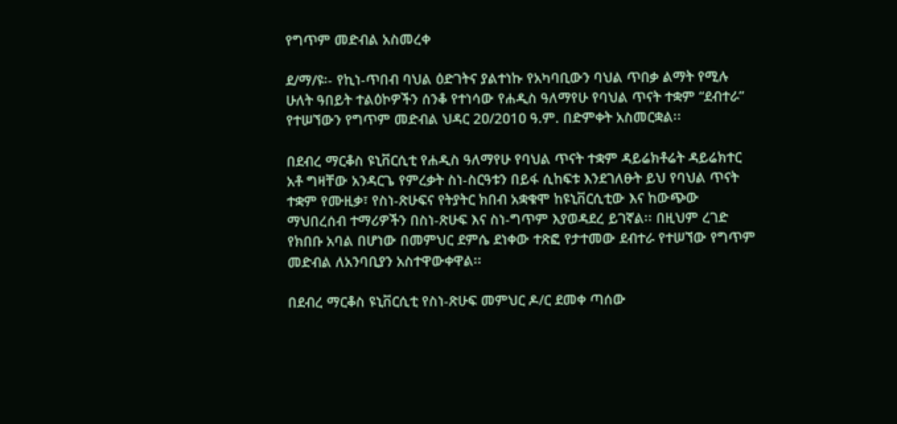የግጥም መድብል አስመረቀ

ደ/ማ/ዩ፡- የኪነ-ጥበብ ባህል ዕድገትና ያልተነኩ የአካባቢውን ባህል ጥበቃ ልማት የሚሉ ሁለት ዓበይት ተልዕኮዎችን ሰንቆ የተነሳው የሐዲስ ዓለማየሁ የባህል ጥናት ተቋም “ደብተራ” የተሠኘውን የግጥም መድብል ህዳር 2ዐ/2ዐ1ዐ ዓ.ም. በድምቀት አስመርቋል፡፡

በደብረ ማርቆስ ዩኒቨርሲቲ የሐዲስ ዓለማየሁ የባህል ጥናት ተቋም ዳይሬክቶሬት ዳይሬክተር አቶ ግዛቸው አንዳርጌ የምረቃት ስነ-ስርዓቱን በይፋ ሲከፍቱ እንደገለፁት ይህ የባህል ጥናት ተቋም የሙዚቃ፣ የስነ-ጽሁፍና የትያትር ክበብ አቋቁሞ ከዩኒቨርሲቲው እና ከውጭው ማህበረሰብ ተማሪዎችን በስነ-ጽሁፍ እና ስነ-ግጥም እያወዳደረ ይገኛል፡፡ በዚህም ረገድ የክበቡ አባል በሆነው በመምህር ደምሴ ደነቀው ተጽፎ የታተመው ደብተራ የተሠኘው የግጥም መድብል ለአንባቢያን አስተዋውቀዋል፡፡

በደብረ ማርቆስ ዩኒቨርሲቲ የስነ-ጽሁፍ መምህር ዶ/ር ደመቀ ጣሰው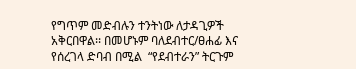የግጥም መድብሉን ተንትነው ለታዳጊዎች አቅርበዋል፡፡ በመሆኑም ባለደብተር/ፀሐፊ እና የሰረገላ ድባብ በሚል  “የደብተራን” ትርጉም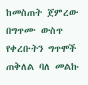ከመስጠት ጀምረው በግጥሙ ውስጥ የቀረቡትን ግጥሞች ጠቅለል ባለ መልኩ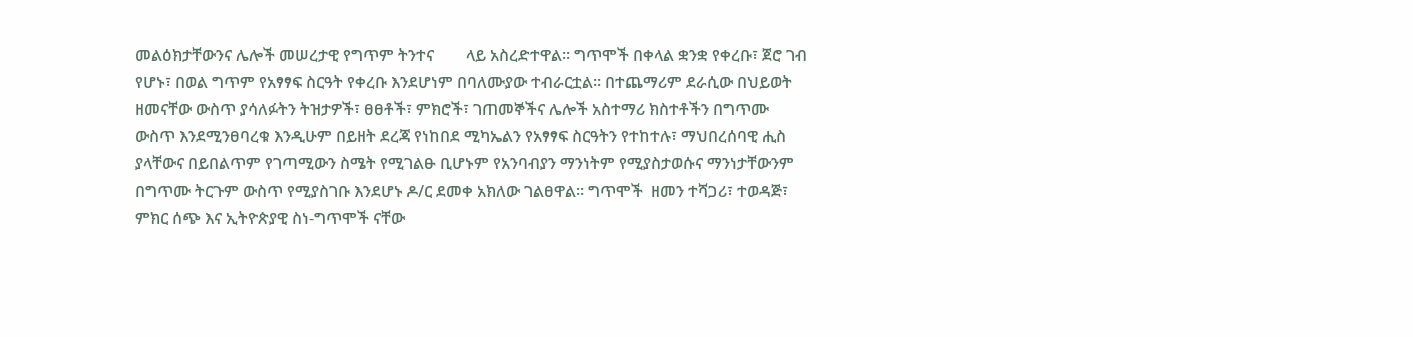መልዕክታቸውንና ሌሎች መሠረታዊ የግጥም ትንተና        ላይ አስረድተዋል፡፡ ግጥሞች በቀላል ቋንቋ የቀረቡ፣ ጀሮ ገብ የሆኑ፣ በወል ግጥም የአፃፃፍ ስርዓት የቀረቡ እንደሆነም በባለሙያው ተብራርቷል፡፡ በተጨማሪም ደራሲው በህይወት ዘመናቸው ውስጥ ያሳለፉትን ትዝታዎች፣ ፀፀቶች፣ ምክሮች፣ ገጠመኞችና ሌሎች አስተማሪ ክስተቶችን በግጥሙ ውስጥ እንደሚንፀባረቁ እንዲሁም በይዘት ደረጃ የነከበደ ሚካኤልን የአፃፃፍ ስርዓትን የተከተሉ፣ ማህበረሰባዊ ሒስ ያላቸውና በይበልጥም የገጣሚውን ስሜት የሚገልፁ ቢሆኑም የአንባብያን ማንነትም የሚያስታወሱና ማንነታቸውንም በግጥሙ ትርጉም ውስጥ የሚያስገቡ እንደሆኑ ዶ/ር ደመቀ አክለው ገልፀዋል፡፡ ግጥሞች  ዘመን ተሻጋሪ፣ ተወዳጅ፣ ምክር ሰጭ እና ኢትዮጵያዊ ስነ-ግጥሞች ናቸው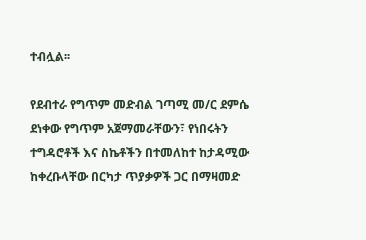ተብሏል፡፡

የደብተራ የግጥም መድብል ገጣሚ መ/ር ደምሴ ደነቀው የግጥም አጀማመራቸውን፣ የነበሩትን ተግዳሮቶች እና ስኬቶችን በተመለከተ ከታዳሚው ከቀረቡላቸው በርካታ ጥያቃዎች ጋር በማዛመድ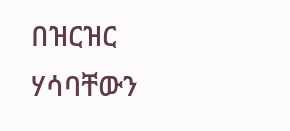በዝርዝር ሃሳባቸውን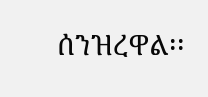ሰንዝረዋል፡፡